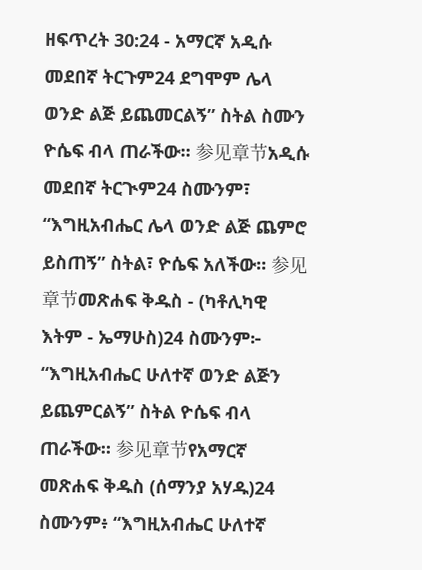ዘፍጥረት 30:24 - አማርኛ አዲሱ መደበኛ ትርጉም24 ደግሞም ሌላ ወንድ ልጅ ይጨመርልኝ” ስትል ስሙን ዮሴፍ ብላ ጠራችው። 参见章节አዲሱ መደበኛ ትርጒም24 ስሙንም፣ “እግዚአብሔር ሌላ ወንድ ልጅ ጨምሮ ይስጠኝ” ስትል፣ ዮሴፍ አለችው። 参见章节መጽሐፍ ቅዱስ - (ካቶሊካዊ እትም - ኤማሁስ)24 ስሙንም፦ “እግዚአብሔር ሁለተኛ ወንድ ልጅን ይጨምርልኝ” ስትል ዮሴፍ ብላ ጠራችው። 参见章节የአማርኛ መጽሐፍ ቅዱስ (ሰማንያ አሃዱ)24 ስሙንም፥ “እግዚአብሔር ሁለተኛ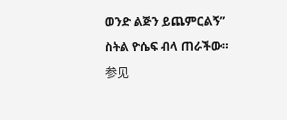ወንድ ልጅን ይጨምርልኝ” ስትል ዮሴፍ ብላ ጠራችው። 参见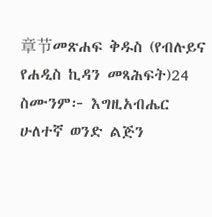章节መጽሐፍ ቅዱስ (የብሉይና የሐዲስ ኪዳን መጻሕፍት)24 ስሙንም፦ እግዚአብሔር ሁለተኛ ወንድ ልጅን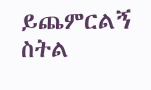ይጨምርልኝ ስትል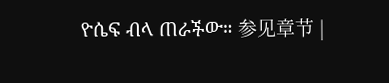ዮሴፍ ብላ ጠራችው። 参见章节 |